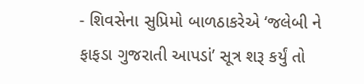- શિવસેના સુપ્રિમો બાળઠાકરેએ ‘જલેબી ને ફાફડા ગુજરાતી આપડાં’ સૂત્ર શરૂ કર્યું તો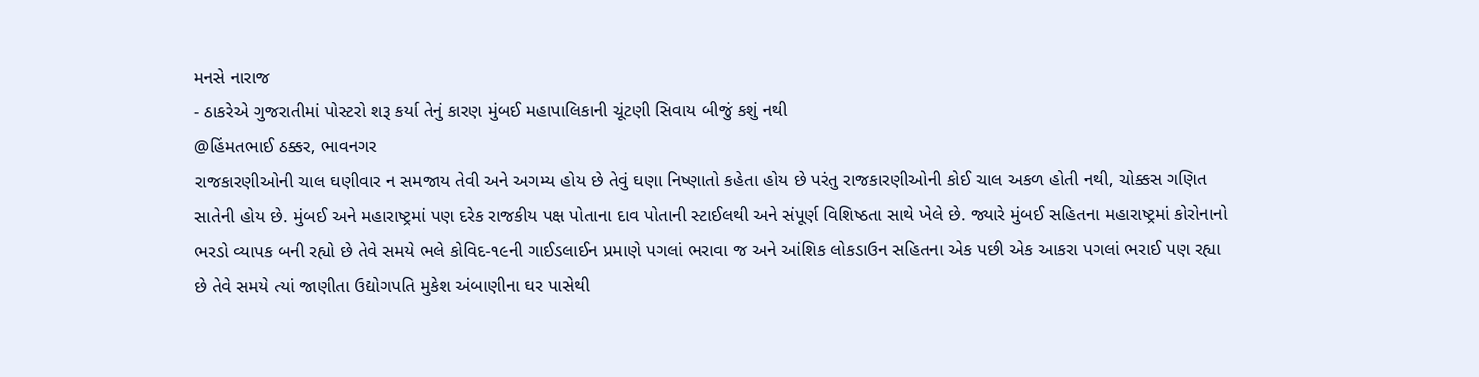મનસે નારાજ
- ઠાકરેએ ગુજરાતીમાં પોસ્ટરો શરૂ કર્યા તેનું કારણ મુંબઈ મહાપાલિકાની ચૂંટણી સિવાય બીજું કશું નથી
@હિંમતભાઈ ઠક્કર, ભાવનગર
રાજકારણીઓની ચાલ ઘણીવાર ન સમજાય તેવી અને અગમ્ય હોય છે તેવું ઘણા નિષ્ણાતો કહેતા હોય છે પરંતુ રાજકારણીઓની કોઈ ચાલ અકળ હોતી નથી, ચોક્કસ ગણિત સાતેની હોય છે. મુંબઈ અને મહારાષ્ટ્રમાં પણ દરેક રાજકીય પક્ષ પોતાના દાવ પોતાની સ્ટાઈલથી અને સંપૂર્ણ વિશિષ્ઠતા સાથે ખેલે છે. જ્યારે મુંબઈ સહિતના મહારાષ્ટ્રમાં કોરોનાનો ભરડો વ્યાપક બની રહ્યો છે તેવે સમયે ભલે કોવિદ-૧૯ની ગાઈડલાઈન પ્રમાણે પગલાં ભરાવા જ અને આંશિક લોકડાઉન સહિતના એક પછી એક આકરા પગલાં ભરાઈ પણ રહ્યા છે તેવે સમયે ત્યાં જાણીતા ઉદ્યોગપતિ મુકેશ અંબાણીના ઘર પાસેથી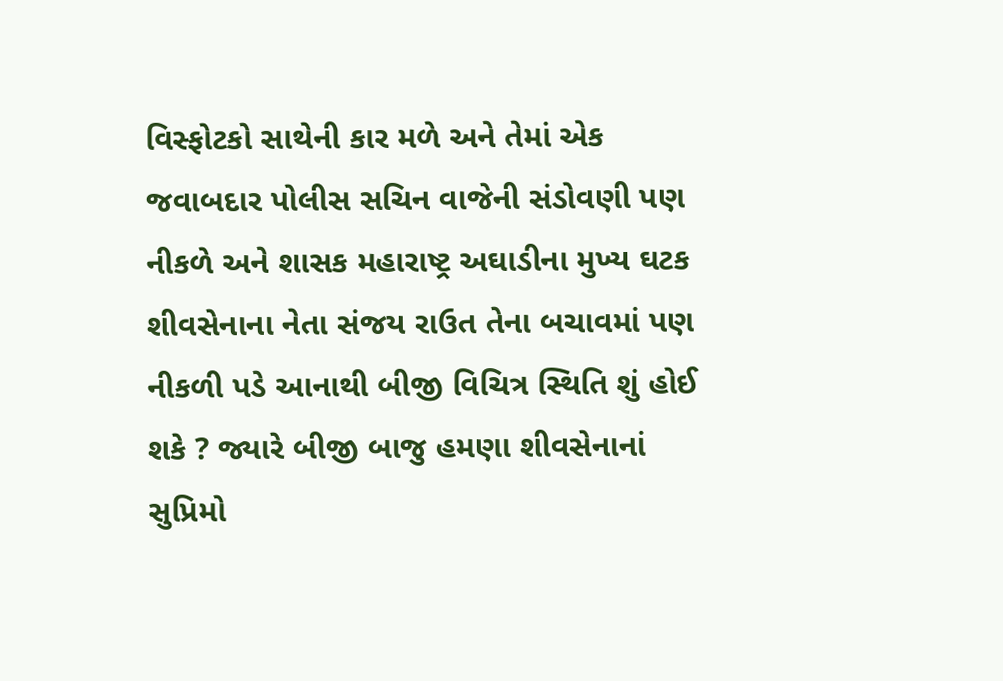વિસ્ફોટકો સાથેની કાર મળે અને તેમાં એક જવાબદાર પોલીસ સચિન વાજેની સંડોવણી પણ નીકળે અને શાસક મહારાષ્ટ્ર અઘાડીના મુખ્ય ઘટક શીવસેનાના નેતા સંજય રાઉત તેના બચાવમાં પણ નીકળી પડે આનાથી બીજી વિચિત્ર સ્થિતિ શું હોઈ શકે ? જ્યારે બીજી બાજુ હમણા શીવસેનાનાં સુપ્રિમો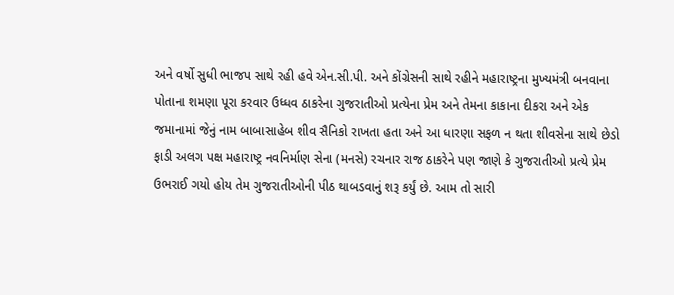અને વર્ષો સુધી ભાજપ સાથે રહી હવે એન.સી.પી. અને કોંગ્રેસની સાથે રહીને મહારાષ્ટ્રના મુખ્યમંત્રી બનવાના પોતાના શમણા પૂરા કરવાર ઉધ્ધવ ઠાકરેના ગુજરાતીઓ પ્રત્યેના પ્રેમ અને તેમના કાકાના દીકરા અને એક જમાનામાં જેનું નામ બાબાસાહેબ શીવ સૈનિકો રાખતા હતા અને આ ધારણા સફળ ન થતા શીવસેના સાથે છેડો ફાડી અલગ પક્ષ મહારાષ્ટ્ર નવનિર્માણ સેના (મનસે) રચનાર રાજ ઠાકરેને પણ જાણે કે ગુજરાતીઓ પ્રત્યે પ્રેમ ઉભરાઈ ગયો હોય તેમ ગુજરાતીઓની પીઠ થાબડવાનું શરૂ કર્યું છે. આમ તો સારી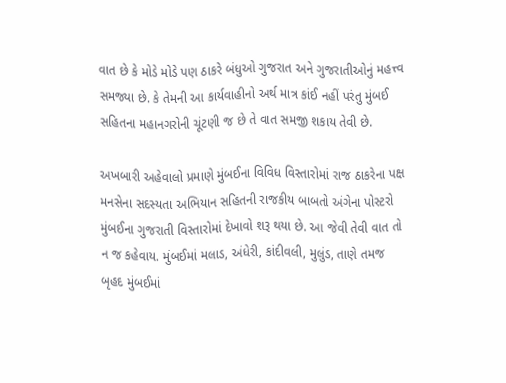વાત છે કે મોડે મોડે પણ ઠાકરે બંધુઓ ગુજરાત અને ગુજરાતીઓનું મહત્ત્વ સમજ્યા છે. કે તેમની આ કાર્યવાહીનો અર્થ માત્ર કાંઈ નહીં પરંતુ મુંબઈ સહિતના મહાનગરોની ચૂંટણી જ છે તે વાત સમજી શકાય તેવી છે.

અખબારી અહેવાલો પ્રમાણે મુંબઈના વિવિધ વિસ્તારોમાં રાજ ઠાકરેના પક્ષ મનસેના સદસ્યતા અભિયાન સહિતની રાજકીય બાબતો અંગેના પોસ્ટરો મુંબઈના ગુજરાતી વિસ્તારોમાં દેખાવો શરૂ થયા છે. આ જેવી તેવી વાત તો ન જ કહેવાય. મુંબઈમાં મલાડ, અંધેરી, કાંદીવલી, મુલુંડ, તાણે તમજ બૃહદ મુંબઈમાં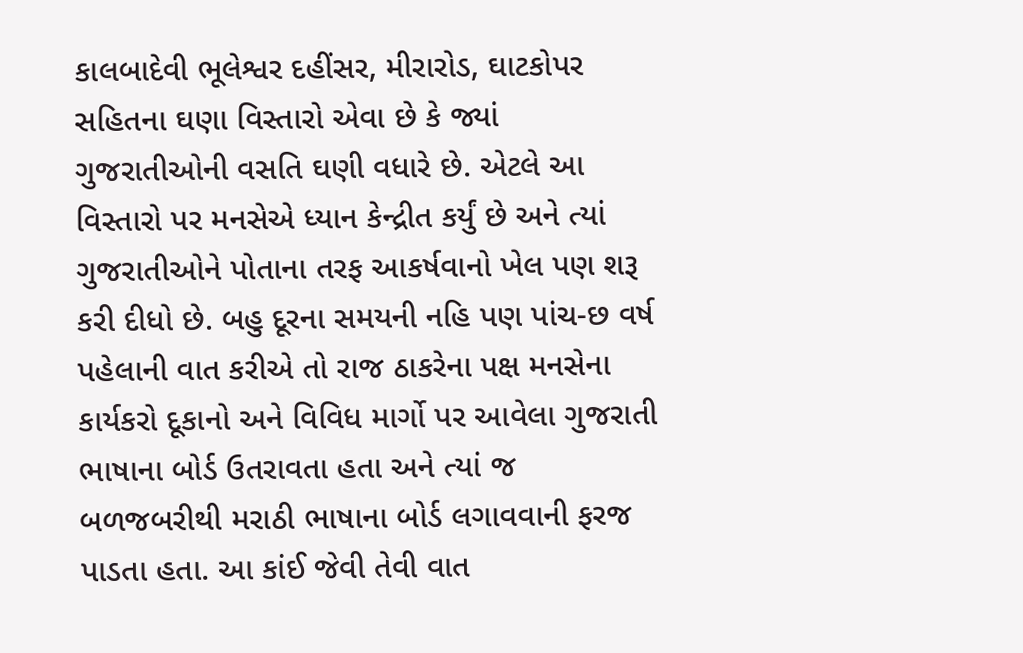કાલબાદેવી ભૂલેશ્વર દહીંસર, મીરારોડ, ઘાટકોપર સહિતના ઘણા વિસ્તારો એવા છે કે જ્યાં ગુજરાતીઓની વસતિ ઘણી વધારે છે. એટલે આ વિસ્તારો પર મનસેએ ધ્યાન કેન્દ્રીત કર્યું છે અને ત્યાં ગુજરાતીઓને પોતાના તરફ આકર્ષવાનો ખેલ પણ શરૂ કરી દીધો છે. બહુ દૂરના સમયની નહિ પણ પાંચ-છ વર્ષ પહેલાની વાત કરીએ તો રાજ ઠાકરેના પક્ષ મનસેના કાર્યકરો દૂકાનો અને વિવિધ માર્ગો પર આવેલા ગુજરાતી ભાષાના બોર્ડ ઉતરાવતા હતા અને ત્યાં જ બળજબરીથી મરાઠી ભાષાના બોર્ડ લગાવવાની ફરજ પાડતા હતા. આ કાંઈ જેવી તેવી વાત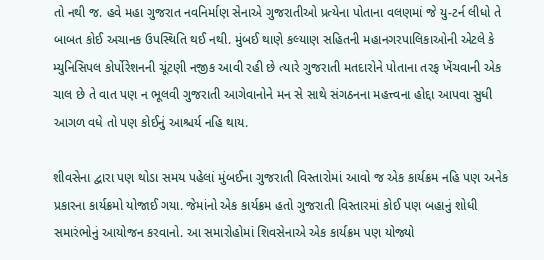તો નથી જ. હવે મહા ગુજરાત નવનિર્માણ સેનાએ ગુજરાતીઓ પ્રત્યેના પોતાના વલણમાં જે યુ-ટર્ન લીધો તે બાબત કોઈ અચાનક ઉપસ્થિતિ થઈ નથી. મુંબઈ થાણે કલ્યાણ સહિતની મહાનગરપાલિકાઓની એટલે કે મ્યુનિસિપલ કોર્પોરેશનની ચૂંટણી નજીક આવી રહી છે ત્યારે ગુજરાતી મતદારોને પોતાના તરફ ખેંચવાની એક ચાલ છે તે વાત પણ ન ભૂલવી ગુજરાતી આગેવાનોને મન સે સાથે સંગઠનના મહત્ત્વના હોદ્દા આપવા સુધી આગળ વધે તો પણ કોઈનું આશ્ચર્ય નહિ થાય.

શીવસેના દ્વારા પણ થોડા સમય પહેલાં મુંબઈના ગુજરાતી વિસ્તારોમાં આવો જ એક કાર્યક્રમ નહિ પણ અનેક પ્રકારના કાર્યક્રમો યોજાઈ ગયા. જેમાંનો એક કાર્યક્રમ હતો ગુજરાતી વિસ્તારમાં કોઈ પણ બહાનું શોધી સમારંભોનું આયોજન કરવાનો. આ સમારોહોમાં શિવસેનાએ એક કાર્યક્રમ પણ યોજ્યો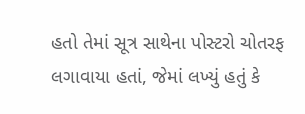હતો તેમાં સૂત્ર સાથેના પોસ્ટરો ચોતરફ લગાવાયા હતાં, જેમાં લખ્યું હતું કે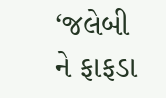‘જલેબી ને ફાફડા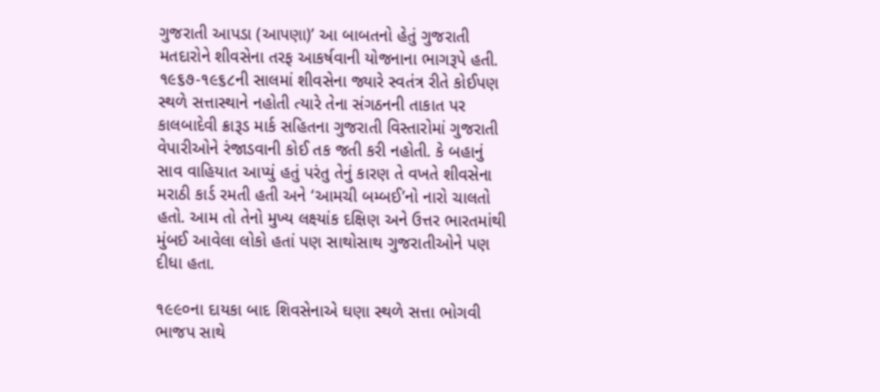ગુજરાતી આપડા (આપણા)’ આ બાબતનો હેતું ગુજરાતી મતદારોને શીવસેના તરફ આકર્ષવાની યોજનાના ભાગરૂપે હતી. ૧૯૬૭-૧૯૬૮ની સાલમાં શીવસેના જ્યારે સ્વતંત્ર રીતે કોઈપણ સ્થળે સત્તાસ્થાને નહોતી ત્યારે તેના સંગઠનની તાકાત પર કાલબાદેવી ક્રારૂડ માર્ક સહિતના ગુજરાતી વિસ્તારોમાં ગુજરાતી વેપારીઓને રંજાડવાની કોઈ તક જતી કરી નહોતી. કે બહાનું સાવ વાહિયાત આપ્યું હતું પરંતુ તેનું કારણ તે વખતે શીવસેના મરાઠી કાર્ડ રમતી હતી અને ‘આમચી બમ્બઈ’નો નારો ચાલતો હતો. આમ તો તેનો મુખ્ય લક્ષ્યાંક દક્ષિણ અને ઉત્તર ભારતમાંથી મુંબઈ આવેલા લોકો હતાં પણ સાથોસાથ ગુજરાતીઓને પણ દીધા હતા.

૧૯૯૦ના દાયકા બાદ શિવસેનાએ ઘણા સ્થળે સત્તા ભોગવી ભાજપ સાથે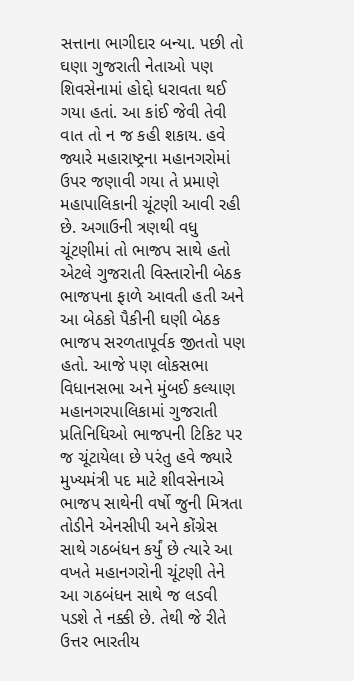સત્તાના ભાગીદાર બન્યા. પછી તો ઘણા ગુજરાતી નેતાઓ પણ શિવસેનામાં હોદ્દો ધરાવતા થઈ ગયા હતાં. આ કાંઈ જેવી તેવી વાત તો ન જ કહી શકાય. હવે જ્યારે મહારાષ્ટ્રના મહાનગરોમાં ઉપર જણાવી ગયા તે પ્રમાણે મહાપાલિકાની ચૂંટણી આવી રહી છે. અગાઉની ત્રણથી વધુ ચૂંટણીમાં તો ભાજપ સાથે હતો એટલે ગુજરાતી વિસ્તારોની બેઠક ભાજપના ફાળે આવતી હતી અને આ બેઠકો પૈકીની ઘણી બેઠક ભાજપ સરળતાપૂર્વક જીતતો પણ હતો. આજે પણ લોકસભા વિધાનસભા અને મુંબઈ કલ્યાણ મહાનગરપાલિકામાં ગુજરાતી પ્રતિનિધિઓ ભાજપની ટિકિટ પર જ ચૂંટાયેલા છે પરંતુ હવે જ્યારે મુખ્યમંત્રી પદ માટે શીવસેનાએ ભાજપ સાથેની વર્ષો જુની મિત્રતા તોડીને એનસીપી અને કોંગ્રેસ સાથે ગઠબંધન કર્યું છે ત્યારે આ વખતે મહાનગરોની ચૂંટણી તેને આ ગઠબંધન સાથે જ લડવી પડશે તે નક્કી છે. તેથી જે રીતે ઉત્તર ભારતીય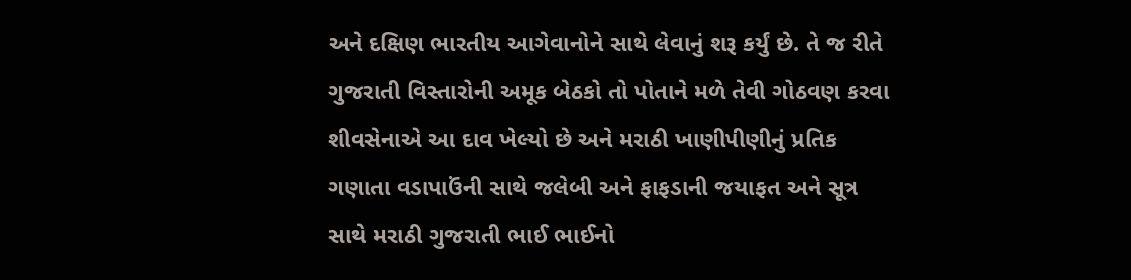અને દક્ષિણ ભારતીય આગેવાનોને સાથે લેવાનું શરૂ કર્યું છે. તે જ રીતે ગુજરાતી વિસ્તારોની અમૂક બેઠકો તો પોતાને મળે તેવી ગોઠવણ કરવા શીવસેનાએ આ દાવ ખેલ્યો છે અને મરાઠી ખાણીપીણીનું પ્રતિક ગણાતા વડાપાઉંની સાથે જલેબી અને ફાફડાની જયાફત અને સૂત્ર સાથે મરાઠી ગુજરાતી ભાઈ ભાઈનો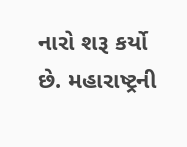નારો શરૂ કર્યો છે. મહારાષ્ટ્રની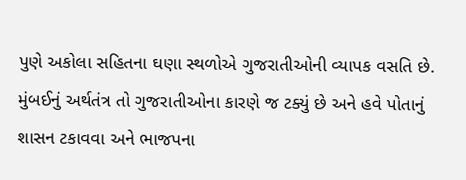પુણે અકોલા સહિતના ઘણા સ્થળોએ ગુજરાતીઓની વ્યાપક વસતિ છે. મુંબઈનું અર્થતંત્ર તો ગુજરાતીઓના કારણે જ ટક્યું છે અને હવે પોતાનું શાસન ટકાવવા અને ભાજપના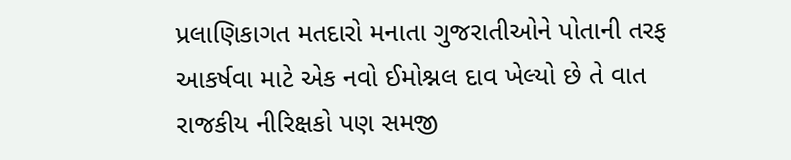પ્રલાણિકાગત મતદારો મનાતા ગુજરાતીઓને પોતાની તરફ આકર્ષવા માટે એક નવો ઈમોશ્નલ દાવ ખેલ્યો છે તે વાત રાજકીય નીરિક્ષકો પણ સમજી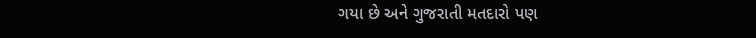ગયા છે અને ગુજરાતી મતદારો પણ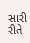સારી રીતે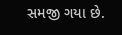સમજી ગયા છે.